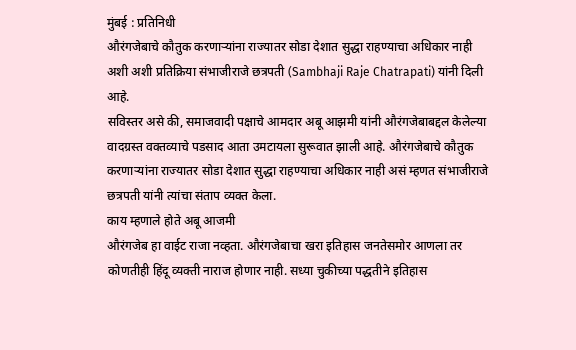मुंबई : प्रतिनिधी
औरंगजेबाचे कौतुक करणाऱ्यांना राज्यातर सोडा देशात सुद्धा राहण्याचा अधिकार नाही अशी अशी प्रतिक्रिया संभाजीराजे छत्रपती (Sambhaji Raje Chatrapati) यांनी दिली आहे.
सविस्तर असे की, समाजवादी पक्षाचे आमदार अबू आझमी यांनी औरंगजेबाबद्दल केलेल्या वादग्रस्त वक्तव्याचे पडसाद आता उमटायला सुरूवात झाली आहे. औरंगजेबाचे कौतुक करणाऱ्यांना राज्यातर सोडा देशात सुद्धा राहण्याचा अधिकार नाही असं म्हणत संभाजीराजे छत्रपती यांनी त्यांचा संताप व्यक्त केला.
काय म्हणाले होते अबू आजमी
औरंगजेब हा वाईट राजा नव्हता. औरंगजेबाचा खरा इतिहास जनतेसमोर आणला तर कोणतीही हिंदू व्यक्ती नाराज होणार नाही. सध्या चुकीच्या पद्धतीने इतिहास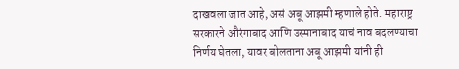दाखवला जात आहे, असं अबू आझमी म्हणाले होते. महाराष्ट्र सरकारने औरंगाबाद आणि उस्मानाबाद याचं नाव बदलण्याचा निर्णय घेतला, यावर बोलताना अबू आझमी यांनी ही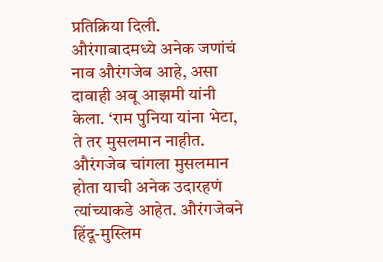प्रतिक्रिया दिली. औरंगाबादमध्ये अनेक जणांचं नाव औरंगजेब आहे, असा दावाही अबू आझमी यांनी केला. ‘राम पुनिया यांना भेटा, ते तर मुसलमान नाहीत. औरंगजेब चांगला मुसलमान होता याची अनेक उदारहणं त्यांच्याकडे आहेत. औरंगजेबने हिंदू-मुस्लिम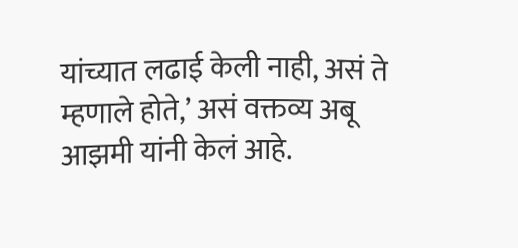यांच्यात लढाई केली नाही, असं ते म्हणाले होते,’ असं वक्तव्य अबू आझमी यांनी केलं आहे.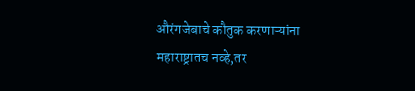औरंगजेबाचे कौतुक करणाऱ्यांना महाराष्ट्रातच नव्हे,तर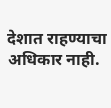देशात राहण्याचा अधिकार नाही.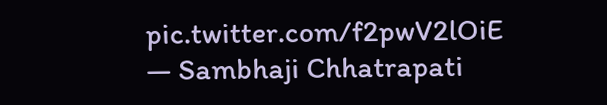pic.twitter.com/f2pwV2lOiE
— Sambhaji Chhatrapati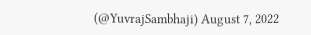(@YuvrajSambhaji) August 7, 2022